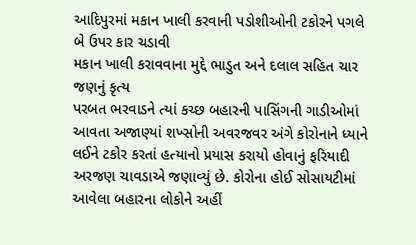આદિપુરમાં મકાન ખાલી કરવાની પડોશીઓની ટકોરને પગલે બે ઉપર કાર ચડાવી
મકાન ખાલી કરાવવાના મુદ્દે ભાડુત અને દલાલ સહિત ચાર જણનું કૃત્ય
પરબત ભરવાડને ત્યાં કચ્છ બહારની પાસિંગની ગાડીઓમાં આવતા અજાણ્યાં શખ્સોની અવરજવર અંગે કોરોનાને ધ્યાને લઈને ટકોર કરતાં હત્યાનો પ્રયાસ કરાયો હોવાનું ફરિયાદી અરજણ ચાવડાએ જણાવ્યું છે. કોરોના હોઈ સોસાયટીમાં આવેલા બહારના લોકોને અહીં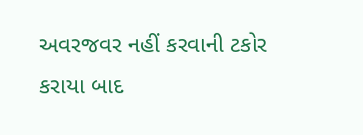અવરજવર નહીં કરવાની ટકોર કરાયા બાદ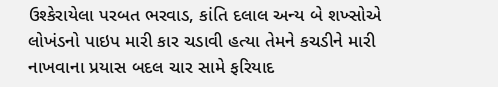ઉશ્કેરાયેલા પરબત ભરવાડ, કાંતિ દલાલ અન્ય બે શખ્સોએ લોખંડનો પાઇપ મારી કાર ચડાવી હત્યા તેમને કચડીને મારી નાખવાના પ્રયાસ બદલ ચાર સામે ફરિયાદ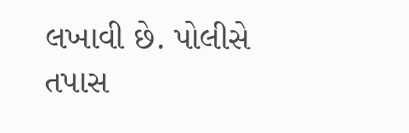લખાવી છે. પોલીસે તપાસ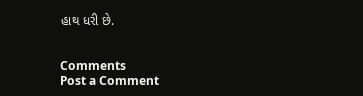હાથ ધરી છે.


Comments
Post a Comment